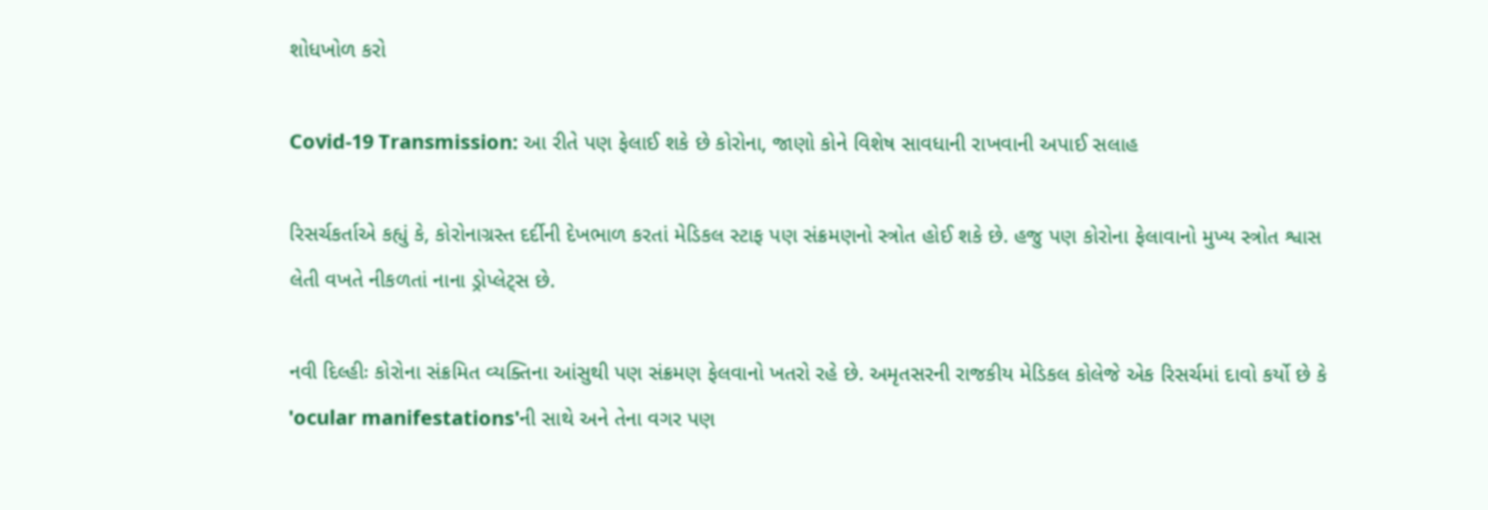શોધખોળ કરો

Covid-19 Transmission: આ રીતે પણ ફેલાઈ શકે છે કોરોના, જાણો કોને વિશેષ સાવધાની રાખવાની અપાઈ સલાહ

રિસર્ચકર્તાએ કહ્યું કે, કોરોનાગ્રસ્ત દર્દીની દેખભાળ કરતાં મેડિકલ સ્ટાફ પણ સંક્રમણનો સ્ત્રોત હોઈ શકે છે. હજુ પણ કોરોના ફેલાવાનો મુખ્ય સ્ત્રોત શ્વાસ લેતી વખતે નીકળતાં નાના ડ્રોપ્લેટ્સ છે.

નવી દિલ્હીઃ કોરોના સંક્રમિત વ્યક્તિના આંસુથી પણ સંક્રમણ ફેલવાનો ખતરો રહે છે. અમૃતસરની રાજકીય મેડિકલ કોલેજે એક રિસર્ચમાં દાવો કર્યો છે કે 'ocular manifestations'ની સાથે અને તેના વગર પણ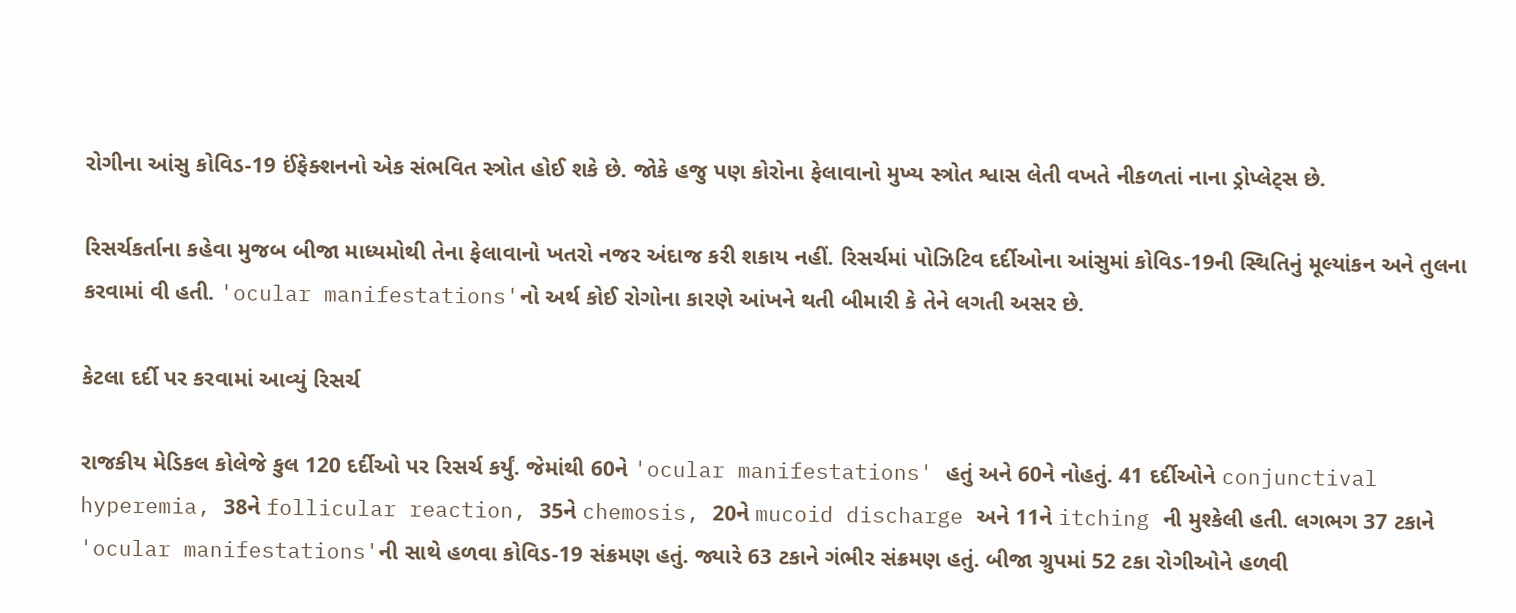રોગીના આંસુ કોવિડ-19 ઈંફેક્શનનો એક સંભવિત સ્ત્રોત હોઈ શકે છે. જોકે હજુ પણ કોરોના ફેલાવાનો મુખ્ય સ્ત્રોત શ્વાસ લેતી વખતે નીકળતાં નાના ડ્રોપ્લેટ્સ છે.

રિસર્ચકર્તાના કહેવા મુજબ બીજા માધ્યમોથી તેના ફેલાવાનો ખતરો નજર અંદાજ કરી શકાય નહીં. રિસર્ચમાં પોઝિટિવ દર્દીઓના આંસુમાં કોવિડ-19ની સ્થિતિનું મૂલ્યાંકન અને તુલના કરવામાં વી હતી. 'ocular manifestations'નો અર્થ કોઈ રોગોના કારણે આંખને થતી બીમારી કે તેને લગતી અસર છે.

કેટલા દર્દી પર કરવામાં આવ્યું રિસર્ચ

રાજકીય મેડિકલ કોલેજે કુલ 120 દર્દીઓ પર રિસર્ચ કર્યું. જેમાંથી 60ને 'ocular manifestations' હતું અને 60ને નોહતું. 41 દર્દીઓને conjunctival hyperemia, 38ને follicular reaction, 35ને chemosis, 20ને mucoid discharge અને 11ને itching ની મુશ્કેલી હતી. લગભગ 37 ટકાને 'ocular manifestations'ની સાથે હળવા કોવિડ-19 સંક્રમણ હતું. જ્યારે 63 ટકાને ગંભીર સંક્રમણ હતું. બીજા ગ્રુપમાં 52 ટકા રોગીઓને હળવી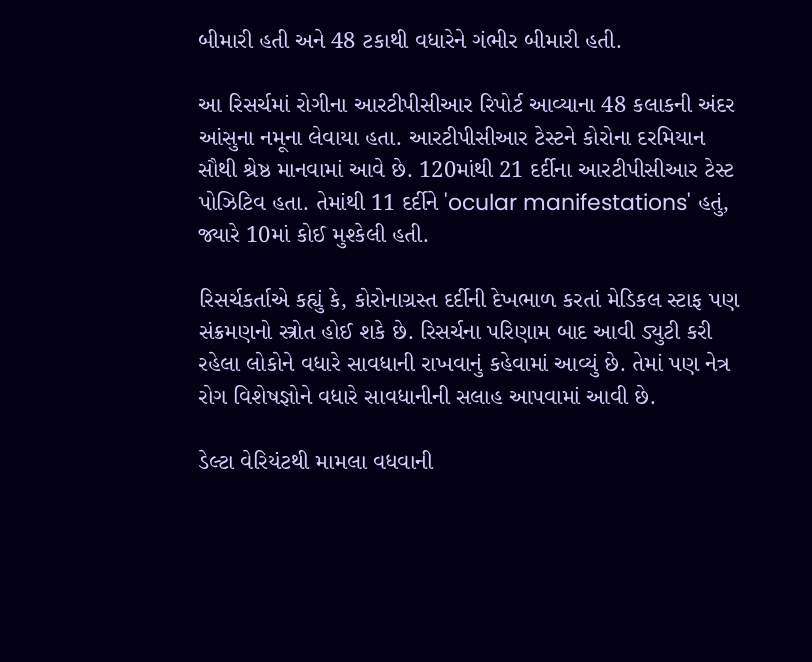બીમારી હતી અને 48 ટકાથી વધારેને ગંભીર બીમારી હતી.

આ રિસર્ચમાં રોગીના આરટીપીસીઆર રિપોર્ટ આવ્યાના 48 કલાકની અંદર આંસુના નમૂના લેવાયા હતા. આરટીપીસીઆર ટેસ્ટને કોરોના દરમિયાન સૌથી શ્રેષ્ઠ માનવામાં આવે છે. 120માંથી 21 દર્દીના આરટીપીસીઆર ટેસ્ટ પોઝિટિવ હતા. તેમાંથી 11 દર્દીને 'ocular manifestations' હતું, જ્યારે 10માં કોઈ મુશ્કેલી હતી.

રિસર્ચકર્તાએ કહ્યું કે, કોરોનાગ્રસ્ત દર્દીની દેખભાળ કરતાં મેડિકલ સ્ટાફ પણ સંક્રમણનો સ્ત્રોત હોઈ શકે છે. રિસર્ચના પરિણામ બાદ આવી ડ્યુટી કરી રહેલા લોકોને વધારે સાવધાની રાખવાનું કહેવામાં આવ્યું છે. તેમાં પણ નેત્ર રોગ વિશેષજ્ઞોને વધારે સાવધાનીની સલાહ આપવામાં આવી છે.

ડેલ્ટા વેરિયંટથી મામલા વધવાની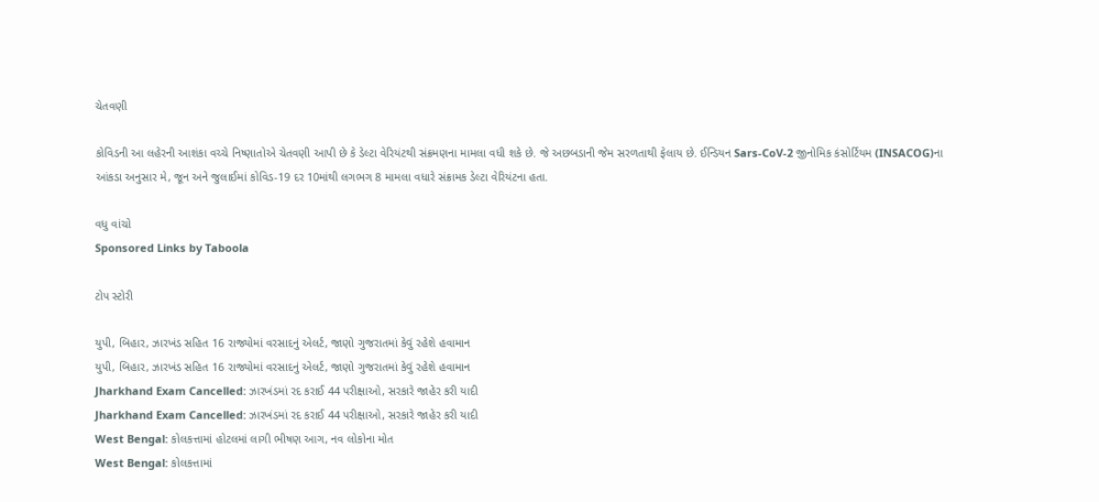ચેતવણી

કોવિડની આ લહેરની આશંકા વચ્ચે નિષ્ણાતોએ ચેતવણી આપી છે કે ડેલ્ટા વેરિયંટથી સંક્રમણના મામલા વધી શકે છે. જે અછબડાની જેમ સરળતાથી ફેલાય છે. ઈન્ડિયન Sars-CoV-2 જીનોમિક કંસોર્ટિયમ (INSACOG)ના આંકડા અનુસાર મે, જૂન અને જુલાઈમાં કોવિડ-19 દર 10માંથી લગભગ 8 મામલા વધારે સંક્રામક ડેલ્ટા વેરિયંટના હતા.

વધુ વાંચો
Sponsored Links by Taboola

ટોપ સ્ટોરી

યુપી, બિહાર, ઝારખંડ સહિત 16 રાજ્યોમાં વરસાદનું એલર્ટ, જાણો ગુજરાતમાં કેવું રહેશે હવામાન
યુપી, બિહાર, ઝારખંડ સહિત 16 રાજ્યોમાં વરસાદનું એલર્ટ, જાણો ગુજરાતમાં કેવું રહેશે હવામાન
Jharkhand Exam Cancelled: ઝારખંડમાં રદ કરાઈ 44 પરીક્ષાઓ, સરકારે જાહેર કરી યાદી
Jharkhand Exam Cancelled: ઝારખંડમાં રદ કરાઈ 44 પરીક્ષાઓ, સરકારે જાહેર કરી યાદી
West Bengal: કોલકત્તામાં હોટલમાં લાગી ભીષણ આગ, નવ લોકોના મોત
West Bengal: કોલકત્તામાં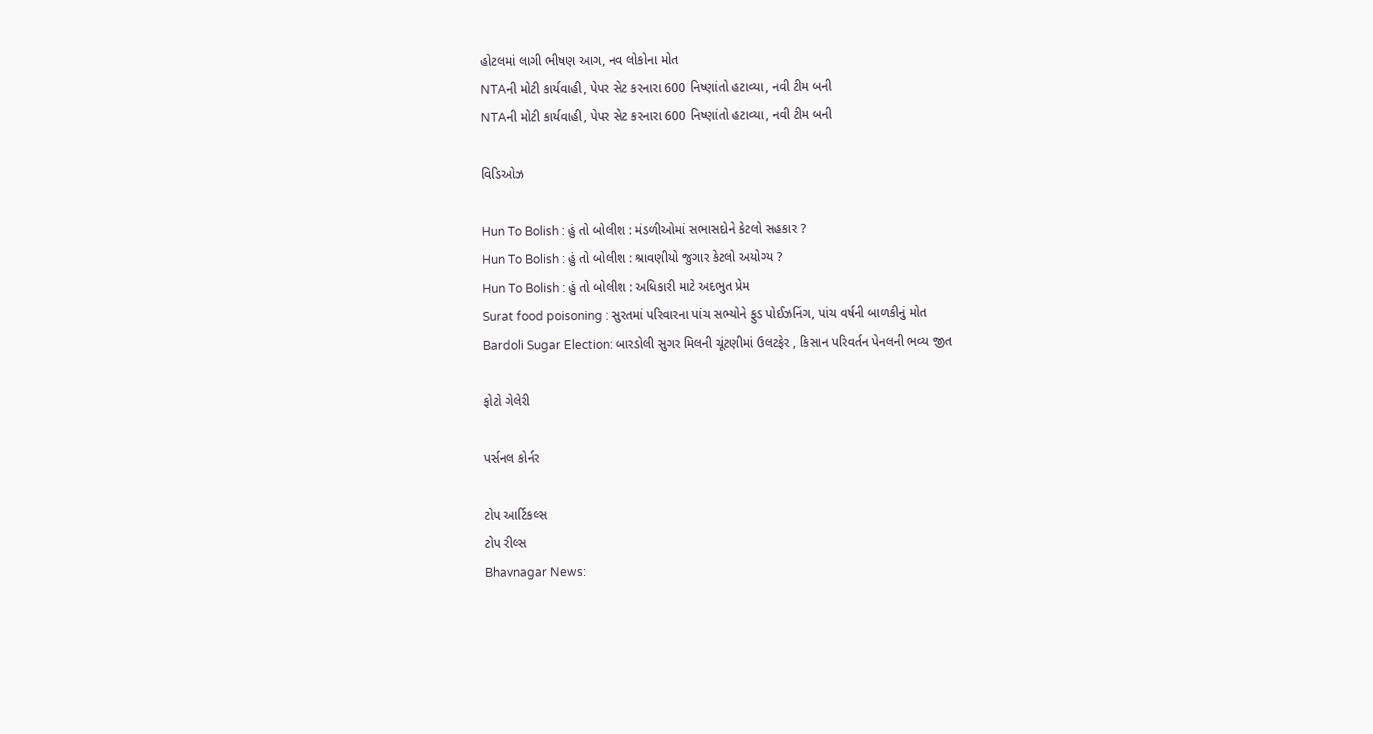હોટલમાં લાગી ભીષણ આગ, નવ લોકોના મોત
NTAની મોટી કાર્યવાહી, પેપર સેટ કરનારા 600 નિષ્ણાંતો હટાવ્યા, નવી ટીમ બની
NTAની મોટી કાર્યવાહી, પેપર સેટ કરનારા 600 નિષ્ણાંતો હટાવ્યા, નવી ટીમ બની

વિડિઓઝ

Hun To Bolish : હું તો બોલીશ : મંડળીઓમાં સભાસદોને કેટલો સહકાર ?
Hun To Bolish : હું તો બોલીશ : શ્રાવણીયો જુગાર કેટલો અયોગ્ય ?
Hun To Bolish : હું તો બોલીશ : અધિકારી માટે અદભુત પ્રેમ
Surat food poisoning : સુરતમાં પરિવારના પાંચ સભ્યોને ફુડ પોઈઝનિંગ, પાંચ વર્ષની બાળકીનું મોત
Bardoli Sugar Election: બારડોલી સુગર મિલની ચૂંટણીમાં ઉલટફેર , કિસાન પરિવર્તન પેનલની ભવ્ય જીત

ફોટો ગેલેરી

પર્સનલ કોર્નર

ટોપ આર્ટિકલ્સ
ટોપ રીલ્સ
Bhavnagar News: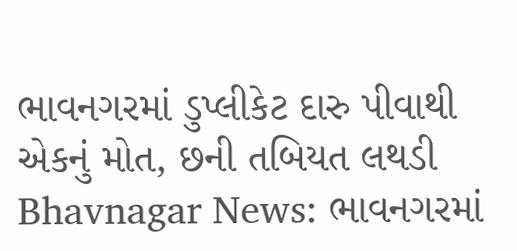ભાવનગરમાં ડુપ્લીકેટ દારુ પીવાથી એકનું મોત, છની તબિયત લથડી
Bhavnagar News: ભાવનગરમાં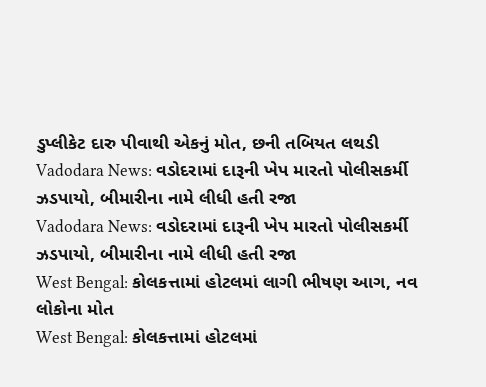ડુપ્લીકેટ દારુ પીવાથી એકનું મોત, છની તબિયત લથડી
Vadodara News: વડોદરામાં દારૂની ખેપ મારતો પોલીસકર્મી ઝડપાયો, બીમારીના નામે લીધી હતી રજા
Vadodara News: વડોદરામાં દારૂની ખેપ મારતો પોલીસકર્મી ઝડપાયો, બીમારીના નામે લીધી હતી રજા
West Bengal: કોલકત્તામાં હોટલમાં લાગી ભીષણ આગ, નવ લોકોના મોત
West Bengal: કોલકત્તામાં હોટલમાં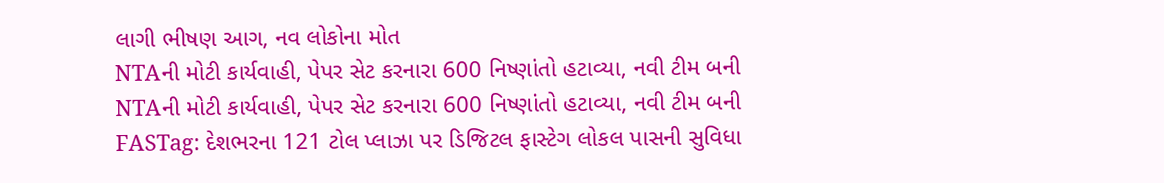લાગી ભીષણ આગ, નવ લોકોના મોત
NTAની મોટી કાર્યવાહી, પેપર સેટ કરનારા 600 નિષ્ણાંતો હટાવ્યા, નવી ટીમ બની
NTAની મોટી કાર્યવાહી, પેપર સેટ કરનારા 600 નિષ્ણાંતો હટાવ્યા, નવી ટીમ બની
FASTag: દેશભરના 121 ટોલ પ્લાઝા પર ડિજિટલ ફાસ્ટેગ લોકલ પાસની સુવિધા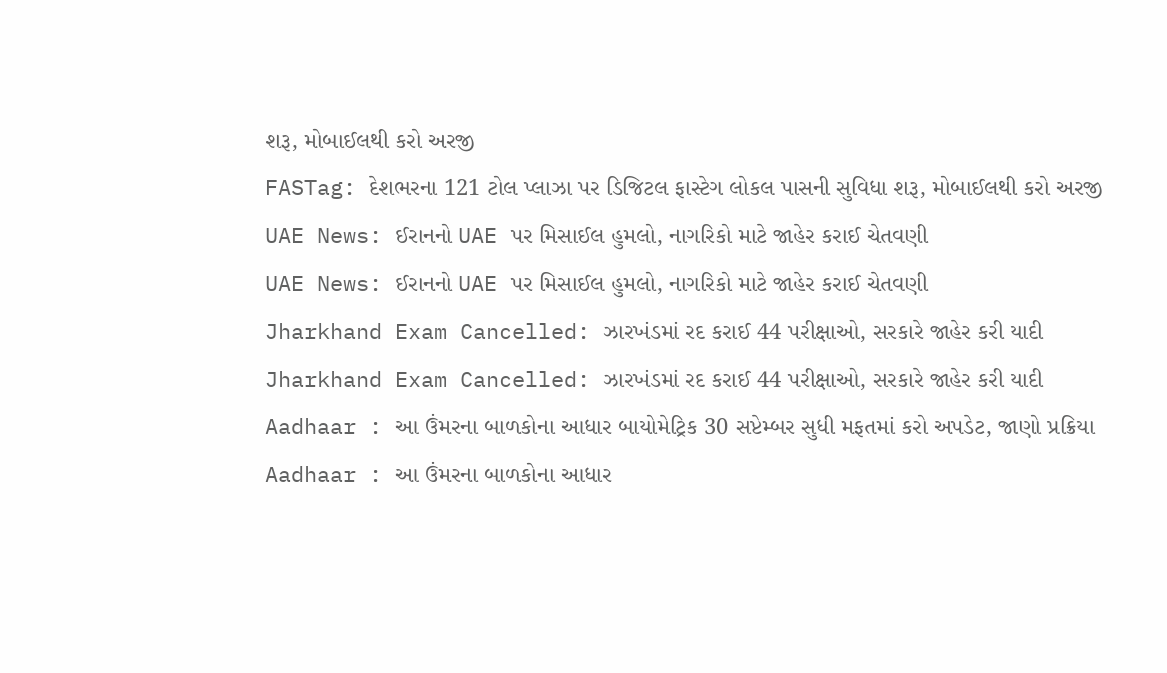શરૂ, મોબાઈલથી કરો અરજી
FASTag: દેશભરના 121 ટોલ પ્લાઝા પર ડિજિટલ ફાસ્ટેગ લોકલ પાસની સુવિધા શરૂ, મોબાઈલથી કરો અરજી
UAE News: ઈરાનનો UAE પર મિસાઈલ હુમલો, નાગરિકો માટે જાહેર કરાઈ ચેતવણી
UAE News: ઈરાનનો UAE પર મિસાઈલ હુમલો, નાગરિકો માટે જાહેર કરાઈ ચેતવણી
Jharkhand Exam Cancelled: ઝારખંડમાં રદ કરાઈ 44 પરીક્ષાઓ, સરકારે જાહેર કરી યાદી
Jharkhand Exam Cancelled: ઝારખંડમાં રદ કરાઈ 44 પરીક્ષાઓ, સરકારે જાહેર કરી યાદી
Aadhaar : આ ઉંમરના બાળકોના આધાર બાયોમેટ્રિક 30 સપ્ટેમ્બર સુધી મફતમાં કરો અપડેટ, જાણો પ્રક્રિયા
Aadhaar : આ ઉંમરના બાળકોના આધાર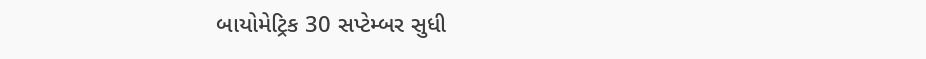બાયોમેટ્રિક 30 સપ્ટેમ્બર સુધી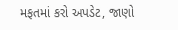મફતમાં કરો અપડેટ, જાણો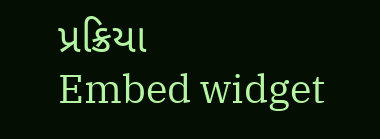પ્રક્રિયા
Embed widget